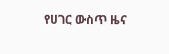የሀገር ውስጥ ዜና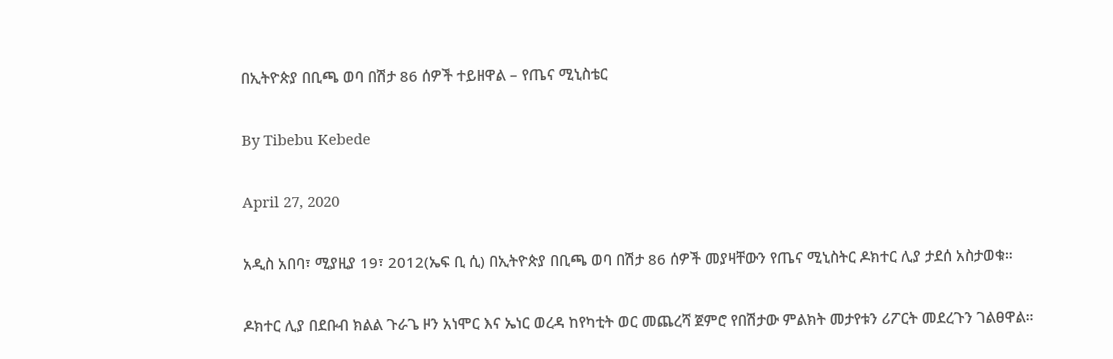በኢትዮጵያ በቢጫ ወባ በሽታ 86 ሰዎች ተይዘዋል – የጤና ሚኒስቴር

By Tibebu Kebede

April 27, 2020

አዲስ አበባ፣ ሚያዚያ 19፣ 2012(ኤፍ ቢ ሲ) በኢትዮጵያ በቢጫ ወባ በሽታ 86 ሰዎች መያዛቸውን የጤና ሚኒስትር ዶክተር ሊያ ታደሰ አስታወቁ።

ዶክተር ሊያ በደቡብ ክልል ጉራጌ ዞን አነሞር እና ኤነር ወረዳ ከየካቲት ወር መጨረሻ ጀምሮ የበሽታው ምልክት መታየቱን ሪፖርት መደረጉን ገልፀዋል።